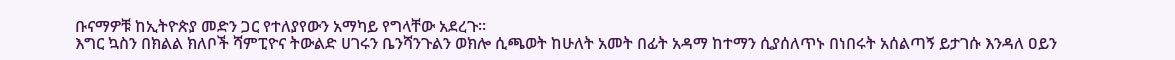ቡናማዎቹ ከኢትዮጵያ መድን ጋር የተለያየውን አማካይ የግላቸው አደረጉ።
እግር ኳስን በክልል ክለቦች ሻምፒዮና ትውልድ ሀገሩን ቤንሻንጉልን ወክሎ ሲጫወት ከሁለት አመት በፊት አዳማ ከተማን ሲያሰለጥኑ በነበሩት አሰልጣኝ ይታገሱ እንዳለ ዐይን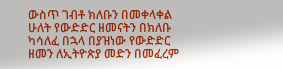ውስጥ ገብቶ ክለቡን በመቀላቀል ሁለት የውድድር ዘመናትን በክለቡ ካሳለፈ በኋላ በያዝነው የውድድር ዘመን ለኢትዮጵያ መድን በመፈረም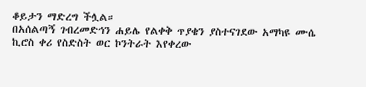ቆይታን ማድረግ ችሏል።
በአሰልጣኝ ገብረመድኅን ሐይሌ የልቀቅ ጥያቄን ያስተናገደው አማካዩ ሙሴ ኪሮስ ቀሪ የስድስት ወር ኮንትራት እየቀረው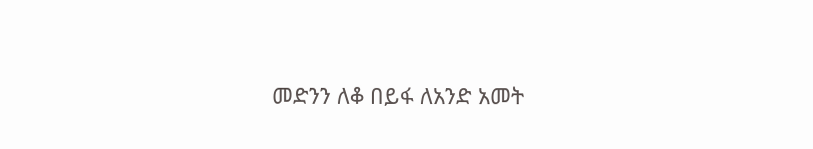መድንን ለቆ በይፋ ለአንድ አመት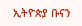ኢትዮጵያ ቡናን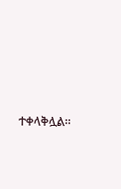ተቀላቅሏል።